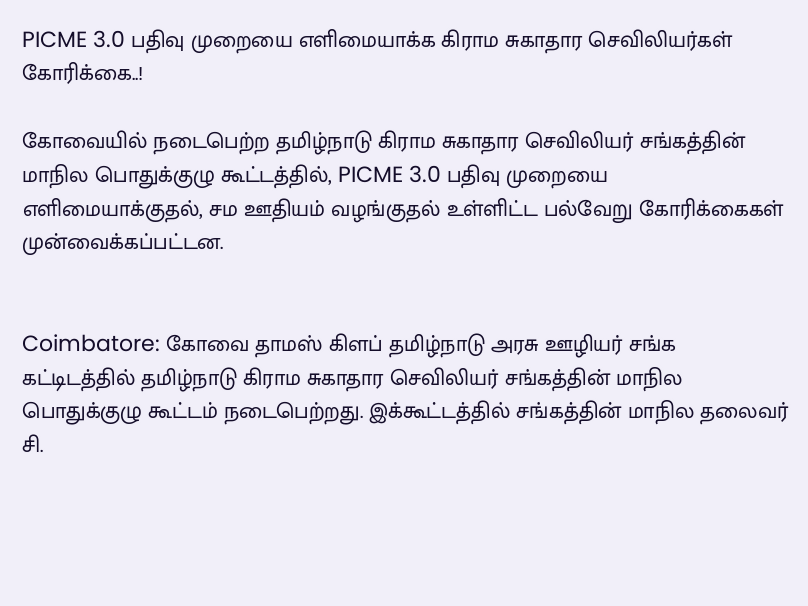PICME 3.0 பதிவு முறையை எளிமையாக்க கிராம சுகாதார செவிலியர்கள் கோரிக்கை..!

கோவையில் நடைபெற்ற தமிழ்நாடு கிராம சுகாதார செவிலியர் சங்கத்தின் மாநில பொதுக்குழு கூட்டத்தில், PICME 3.0 பதிவு முறையை எளிமையாக்குதல், சம ஊதியம் வழங்குதல் உள்ளிட்ட பல்வேறு கோரிக்கைகள் முன்வைக்கப்பட்டன.


Coimbatore: கோவை தாமஸ் கிளப் தமிழ்நாடு அரசு ஊழியர் சங்க கட்டிடத்தில் தமிழ்நாடு கிராம சுகாதார செவிலியர் சங்கத்தின் மாநில பொதுக்குழு கூட்டம் நடைபெற்றது. இக்கூட்டத்தில் சங்கத்தின் மாநில தலைவர் சி.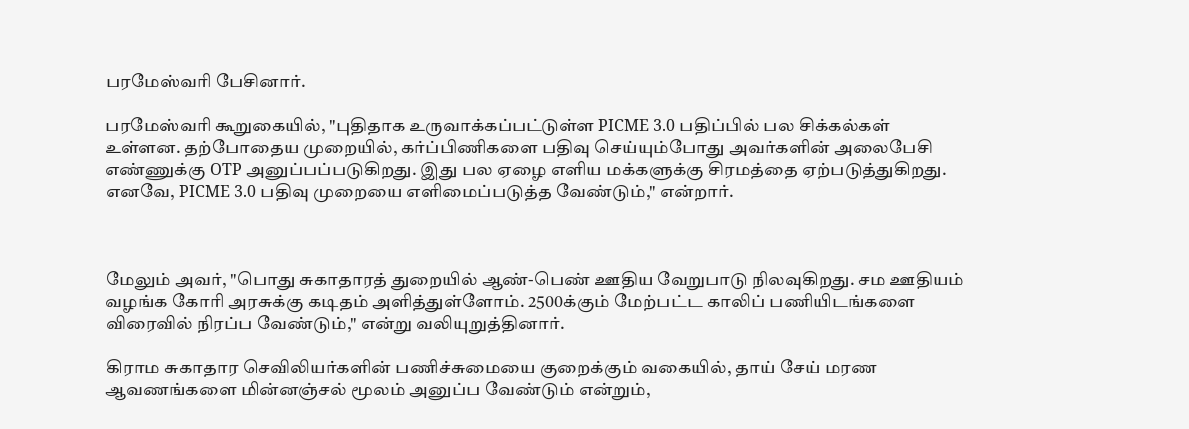பரமேஸ்வரி பேசினார்.

பரமேஸ்வரி கூறுகையில், "புதிதாக உருவாக்கப்பட்டுள்ள PICME 3.0 பதிப்பில் பல சிக்கல்கள் உள்ளன. தற்போதைய முறையில், கர்ப்பிணிகளை பதிவு செய்யும்போது அவர்களின் அலைபேசி எண்ணுக்கு OTP அனுப்பப்படுகிறது. இது பல ஏழை எளிய மக்களுக்கு சிரமத்தை ஏற்படுத்துகிறது. எனவே, PICME 3.0 பதிவு முறையை எளிமைப்படுத்த வேண்டும்," என்றார்.



மேலும் அவர், "பொது சுகாதாரத் துறையில் ஆண்-பெண் ஊதிய வேறுபாடு நிலவுகிறது. சம ஊதியம் வழங்க கோரி அரசுக்கு கடிதம் அளித்துள்ளோம். 2500க்கும் மேற்பட்ட காலிப் பணியிடங்களை விரைவில் நிரப்ப வேண்டும்," என்று வலியுறுத்தினார்.

கிராம சுகாதார செவிலியர்களின் பணிச்சுமையை குறைக்கும் வகையில், தாய் சேய் மரண ஆவணங்களை மின்னஞ்சல் மூலம் அனுப்ப வேண்டும் என்றும்,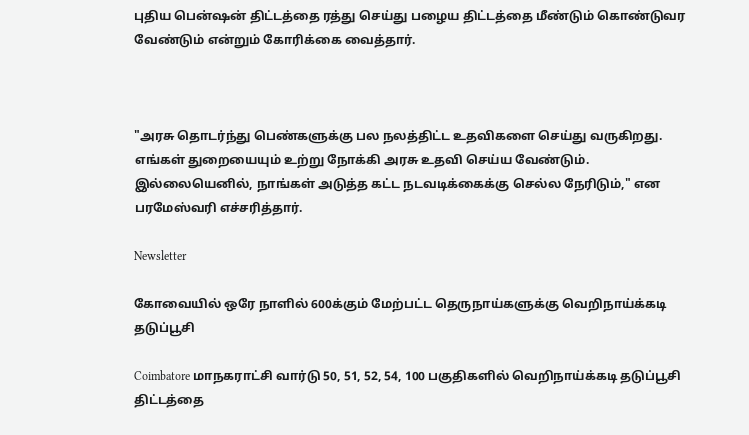புதிய பென்ஷன் திட்டத்தை ரத்து செய்து பழைய திட்டத்தை மீண்டும் கொண்டுவர வேண்டும் என்றும் கோரிக்கை வைத்தார்.



"அரசு தொடர்ந்து பெண்களுக்கு பல நலத்திட்ட உதவிகளை செய்து வருகிறது. எங்கள் துறையையும் உற்று நோக்கி அரசு உதவி செய்ய வேண்டும். இல்லையெனில், நாங்கள் அடுத்த கட்ட நடவடிக்கைக்கு செல்ல நேரிடும்," என பரமேஸ்வரி எச்சரித்தார்.

Newsletter

கோவையில் ஒரே நாளில் 600க்கும் மேற்பட்ட தெருநாய்களுக்கு வெறிநாய்க்கடி தடுப்பூசி

Coimbatore மாநகராட்சி வார்டு 50, 51, 52, 54, 100 பகுதிகளில் வெறிநாய்க்கடி தடுப்பூசி திட்டத்தை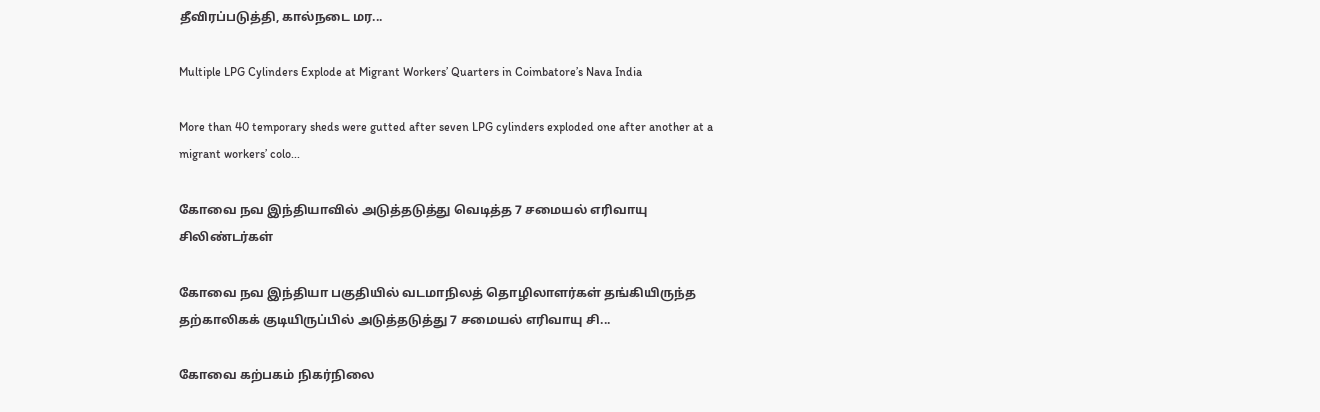தீவிரப்படுத்தி, கால்நடை மர...

Multiple LPG Cylinders Explode at Migrant Workers’ Quarters in Coimbatore’s Nava India

More than 40 temporary sheds were gutted after seven LPG cylinders exploded one after another at a migrant workers’ colo...

கோவை நவ இந்தியாவில் அடுத்தடுத்து வெடித்த 7 சமையல் எரிவாயு சிலிண்டர்கள்

கோவை நவ இந்தியா பகுதியில் வடமாநிலத் தொழிலாளர்கள் தங்கியிருந்த தற்காலிகக் குடியிருப்பில் அடுத்தடுத்து 7 சமையல் எரிவாயு சி...

கோவை கற்பகம் நிகர்நிலை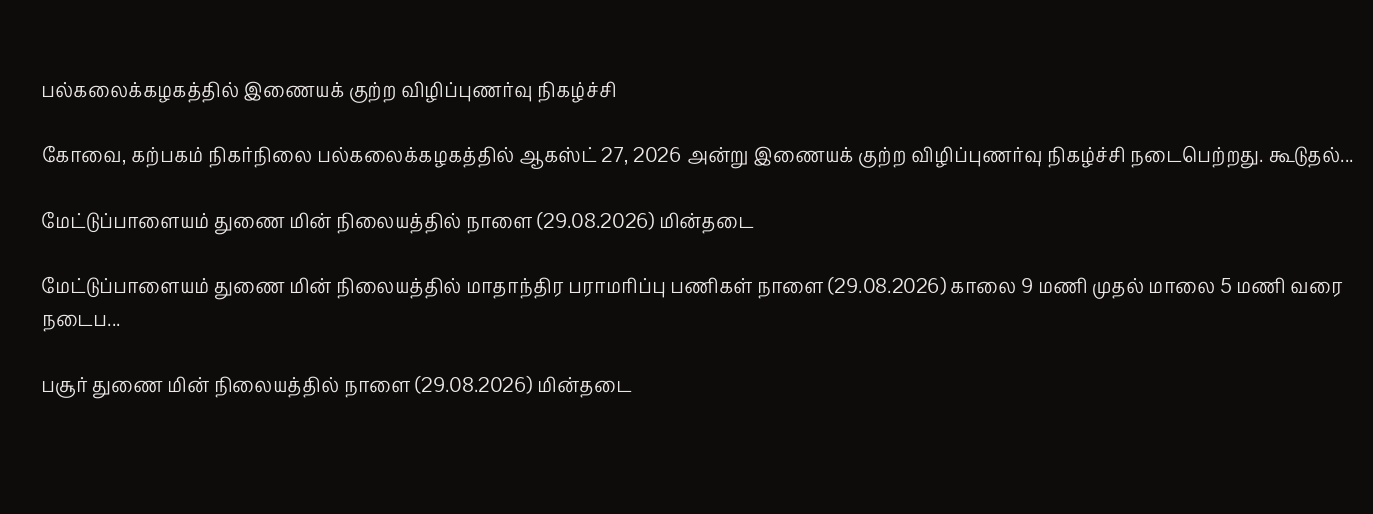பல்கலைக்கழகத்தில் இணையக் குற்ற விழிப்புணர்வு நிகழ்ச்சி

கோவை, கற்பகம் நிகர்நிலை பல்கலைக்கழகத்தில் ஆகஸ்ட் 27, 2026 அன்று இணையக் குற்ற விழிப்புணர்வு நிகழ்ச்சி நடைபெற்றது. கூடுதல்...

மேட்டுப்பாளையம் துணை மின் நிலையத்தில் நாளை (29.08.2026) மின்தடை

மேட்டுப்பாளையம் துணை மின் நிலையத்தில் மாதாந்திர பராமரிப்பு பணிகள் நாளை (29.08.2026) காலை 9 மணி முதல் மாலை 5 மணி வரை நடைப...

பசூர் துணை மின் நிலையத்தில் நாளை (29.08.2026) மின்தடை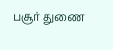பசூர் துணை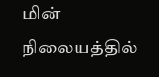மின் நிலையத்தில்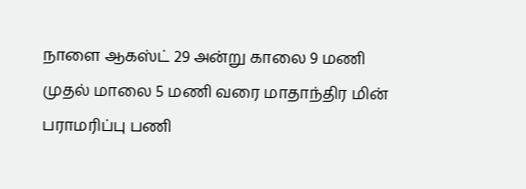நாளை ஆகஸ்ட் 29 அன்று காலை 9 மணி முதல் மாலை 5 மணி வரை மாதாந்திர மின் பராமரிப்பு பணி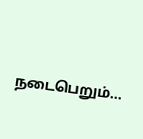நடைபெறும்...